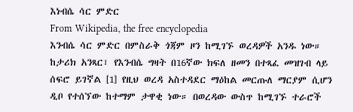እነብሴ ሳር ምድር
From Wikipedia, the free encyclopedia
እንብሴ ሳር ምድር በምስራቅ ጎጃም ዞን ከሚገኙ ወረዳዎች አንዱ ነው። ከታሪክ አንጻር፣ የእንብሴ ግዛት በ16ኛው ክፍለ ዘመን በተጻፈ መዝገብ ላይ ሰፍሮ ይገኛል [1] የዚህ ወረዳ አስተዳደር ማዕከል መርጡለ ማርያም ሲሆን ዲቦ የተሰኘው ከተማም ታዋቂ ነው። በወረዳው ውስጥ ከሚገኙ ተራሮች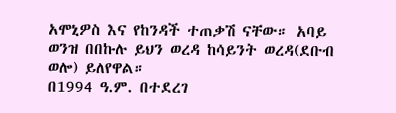አሞኒዎስ እና የከንዳች ተጠቃሽ ናቸው። አባይ ወንዝ በበኩሉ ይህን ወረዳ ከሳይንት ወረዳ(ደቡብ ወሎ) ይለየዋል።
በ1994 ዓ.ም. በተደረገ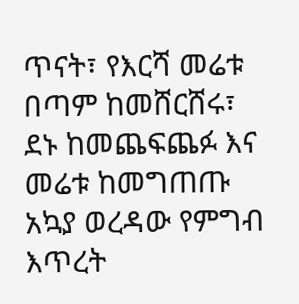ጥናት፣ የእርሻ መሬቱ በጣም ከመሸርሸሩ፣ ደኑ ከመጨፍጨፉ እና መሬቱ ከመግጠጡ አኳያ ወረዳው የምግብ እጥረት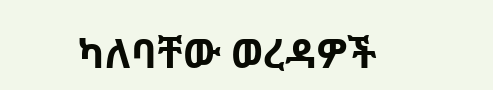ካለባቸው ወረዳዎች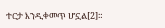ተርታ እንዲቀመጥ ሆኗል[2]።